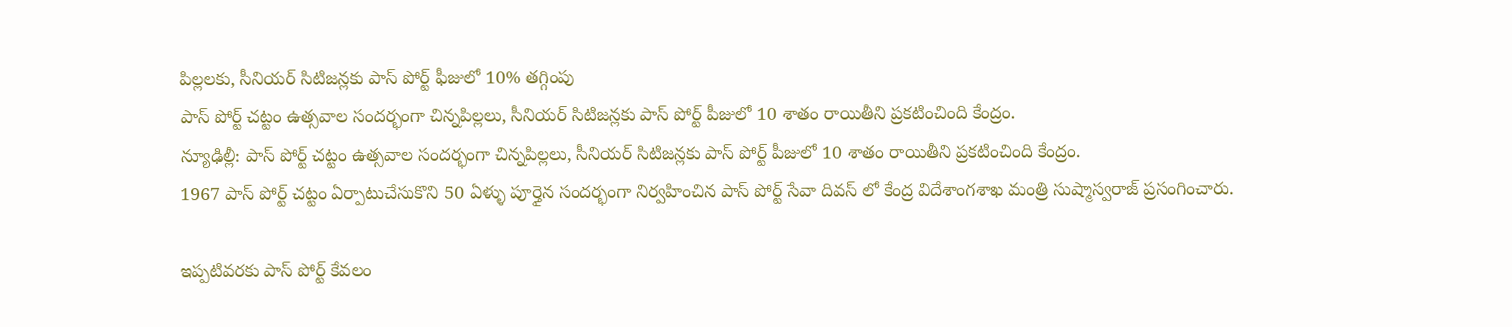పిల్లలకు, సీనియర్ సిటిజన్లకు పాస్ పోర్ట్ ఫీజులో 10% తగ్గింపు
పాస్ పోర్ట్ చట్టం ఉత్సవాల సందర్భంగా చిన్నపిల్లలు, సీనియర్ సిటిజన్లకు పాస్ పోర్ట్ పీజులో 10 శాతం రాయితీని ప్రకటించింది కేంద్రం.
న్యూఢిల్లీ: పాస్ పోర్ట్ చట్టం ఉత్సవాల సందర్భంగా చిన్నపిల్లలు, సీనియర్ సిటిజన్లకు పాస్ పోర్ట్ పీజులో 10 శాతం రాయితీని ప్రకటించింది కేంద్రం.
1967 పాస్ పోర్ట్ చట్టం ఏర్పాటుచేసుకొని 50 ఏళ్ళు పూర్తైన సందర్భంగా నిర్వహించిన పాస్ పోర్ట్ సేవా దివస్ లో కేంద్ర విదేశాంగశాఖ మంత్రి సుష్మాస్వరాజ్ ప్రసంగించారు.

ఇప్పటివరకు పాస్ పోర్ట్ కేవలం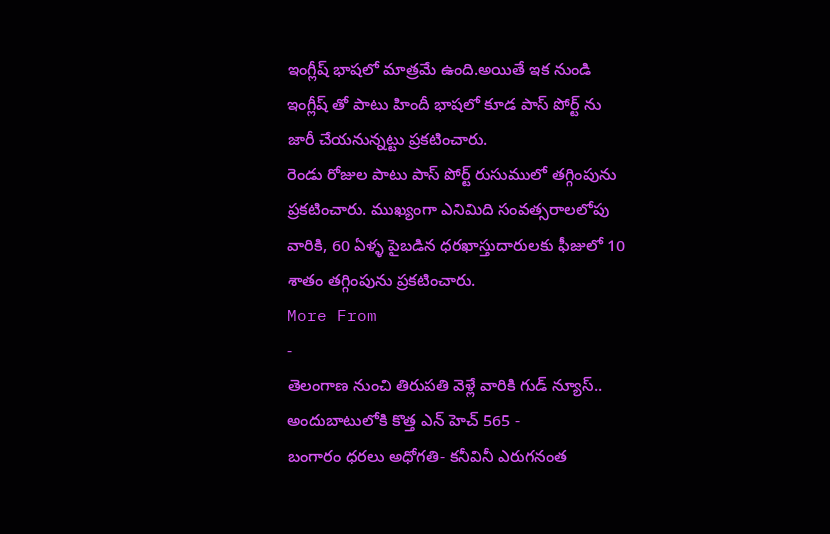ఇంగ్లీష్ భాషలో మాత్రమే ఉంది.అయితే ఇక నుండి ఇంగ్లీష్ తో పాటు హిందీ భాషలో కూడ పాస్ పోర్ట్ ను జారీ చేయనున్నట్టు ప్రకటించారు.
రెండు రోజుల పాటు పాస్ పోర్ట్ రుసుములో తగ్గింపును ప్రకటించారు. ముఖ్యంగా ఎనిమిది సంవత్సరాలలోపు వారికి, 60 ఏళ్ళ పైబడిన ధరఖాస్తుదారులకు ఫీజులో 10 శాతం తగ్గింపును ప్రకటించారు.
More From
-
తెలంగాణ నుంచి తిరుపతి వెళ్లే వారికి గుడ్ న్యూస్.. అందుబాటులోకి కొత్త ఎన్ హెచ్ 565 -
బంగారం ధరలు అధోగతి- కనీవినీ ఎరుగనంత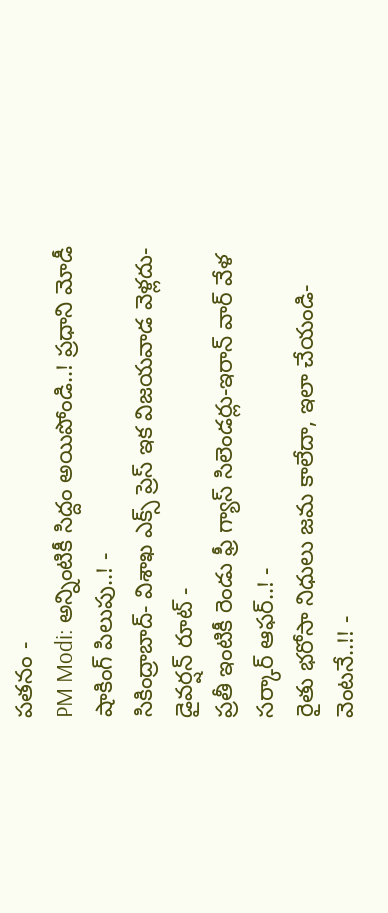పతనం -
PM Modi: అన్నింటికీ సిద్దం అయిపోండి..! ప్రధాని మోడీ షాకింగ్ పిలుపు..! -
సికింద్రాబాద్- విశాఖ ఎక్స్ ప్రెస్ ఇక విజయవాడ వెళ్లదు- డైవర్షన్ రూట్ -
ప్రతీ ఇంటికీ రెండు ఫ్రీ గ్యాస్ సిలెండర్లు-ఇరాన్ వార్ వేళ సర్కార్ ఆఫర్..! -
రైతు భరోసా నిధులు జమ కాలేదా, ఇలా చేయండి- వెంటనే..!! -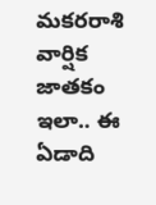మకరరాశి వార్షిక జాతకం ఇలా.. ఈ ఏడాది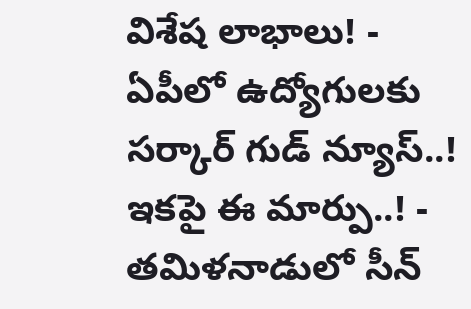విశేష లాభాలు! -
ఏపీలో ఉద్యోగులకు సర్కార్ గుడ్ న్యూస్..! ఇకపై ఈ మార్పు..! -
తమిళనాడులో సీన్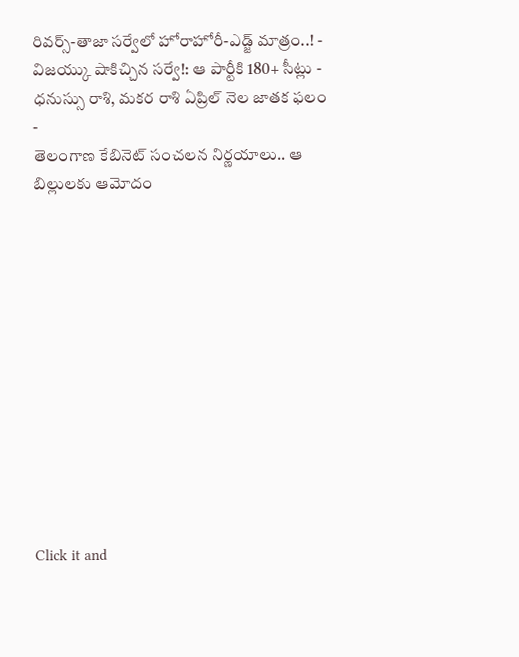రివర్స్-తాజా సర్వేలో హోరాహోరీ-ఎడ్జ్ మాత్రం..! -
విజయ్కు షాకిచ్చిన సర్వే!: ఆ పార్టీకి 180+ సీట్లు -
ధనుస్సు రాశి, మకర రాశి ఏప్రిల్ నెల జాతక ఫలం -
తెలంగాణ కేబినెట్ సంచలన నిర్ణయాలు.. ఆ బిల్లులకు ఆమోదం












Click it and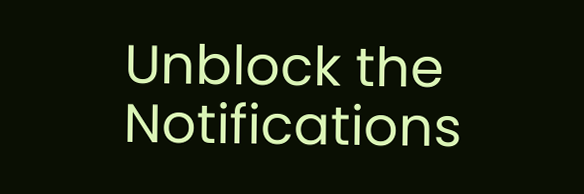Unblock the Notifications